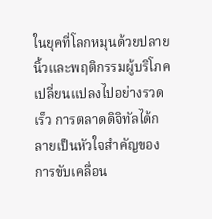ในยุคที่โลกหมุนด้วยปลายนิ้วและพฤติกรรมผู้บริโภคเปลี่ยนแปลงไปอย่างรวดเร็ว การตลาดดิจิทัลได้กลายเป็นหัวใจสำคัญของการขับเคลื่อน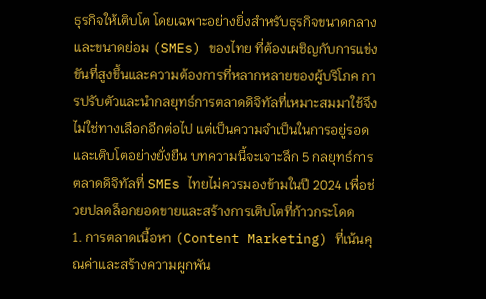ธุรกิจให้เติบโต โดยเฉพาะอย่างยิ่งสำหรับธุรกิจขนาดกลางและขนาดย่อม (SMEs) ของไทย ที่ต้องเผชิญกับการแข่งขันที่สูงขึ้นและความต้องการที่หลากหลายของผู้บริโภค การปรับตัวและนำกลยุทธ์การตลาดดิจิทัลที่เหมาะสมมาใช้จึงไม่ใช่ทางเลือกอีกต่อไป แต่เป็นความจำเป็นในการอยู่รอดและเติบโตอย่างยั่งยืน บทความนี้จะเจาะลึก 5 กลยุทธ์การตลาดดิจิทัลที่ SMEs ไทยไม่ควรมองข้ามในปี 2024 เพื่อช่วยปลดล็อกยอดขายและสร้างการเติบโตที่ก้าวกระโดด
1. การตลาดเนื้อหา (Content Marketing) ที่เน้นคุณค่าและสร้างความผูกพัน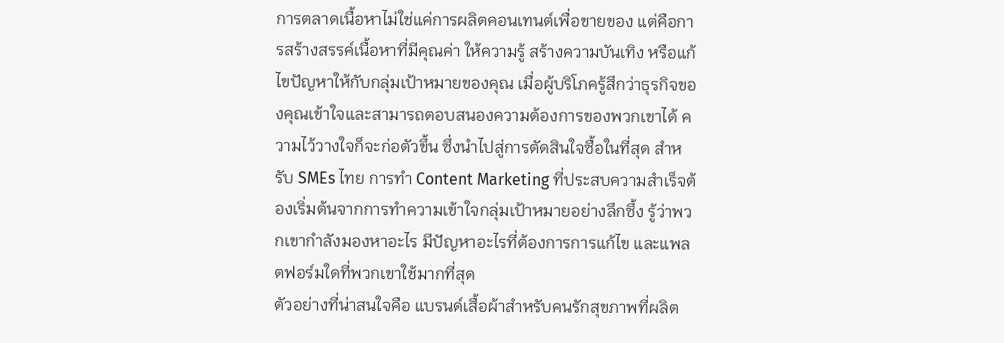การตลาดเนื้อหาไม่ใช่แค่การผลิตคอนเทนต์เพื่อขายของ แต่คือการสร้างสรรค์เนื้อหาที่มีคุณค่า ให้ความรู้ สร้างความบันเทิง หรือแก้ไขปัญหาให้กับกลุ่มเป้าหมายของคุณ เมื่อผู้บริโภครู้สึกว่าธุรกิจของคุณเข้าใจและสามารถตอบสนองความต้องการของพวกเขาได้ ความไว้วางใจก็จะก่อตัวขึ้น ซึ่งนำไปสู่การตัดสินใจซื้อในที่สุด สำหรับ SMEs ไทย การทำ Content Marketing ที่ประสบความสำเร็จต้องเริ่มต้นจากการทำความเข้าใจกลุ่มเป้าหมายอย่างลึกซึ้ง รู้ว่าพวกเขากำลังมองหาอะไร มีปัญหาอะไรที่ต้องการการแก้ไข และแพลตฟอร์มใดที่พวกเขาใช้มากที่สุด
ตัวอย่างที่น่าสนใจคือ แบรนด์เสื้อผ้าสำหรับคนรักสุขภาพที่ผลิต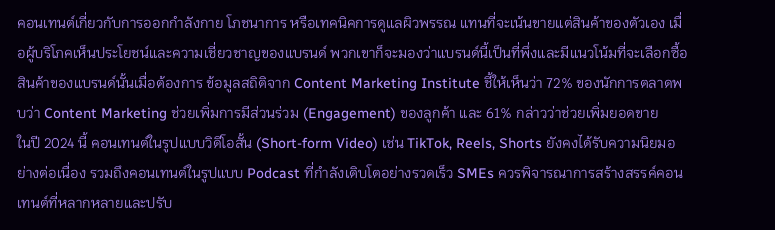คอนเทนต์เกี่ยวกับการออกกำลังกาย โภชนาการ หรือเทคนิคการดูแลผิวพรรณ แทนที่จะเน้นขายแต่สินค้าของตัวเอง เมื่อผู้บริโภคเห็นประโยชน์และความเชี่ยวชาญของแบรนด์ พวกเขาก็จะมองว่าแบรนด์นี้เป็นที่พึ่งและมีแนวโน้มที่จะเลือกซื้อสินค้าของแบรนด์นั้นเมื่อต้องการ ข้อมูลสถิติจาก Content Marketing Institute ชี้ให้เห็นว่า 72% ของนักการตลาดพบว่า Content Marketing ช่วยเพิ่มการมีส่วนร่วม (Engagement) ของลูกค้า และ 61% กล่าวว่าช่วยเพิ่มยอดขาย
ในปี 2024 นี้ คอนเทนต์ในรูปแบบวิดีโอสั้น (Short-form Video) เช่น TikTok, Reels, Shorts ยังคงได้รับความนิยมอย่างต่อเนื่อง รวมถึงคอนเทนต์ในรูปแบบ Podcast ที่กำลังเติบโตอย่างรวดเร็ว SMEs ควรพิจารณาการสร้างสรรค์คอนเทนต์ที่หลากหลายและปรับ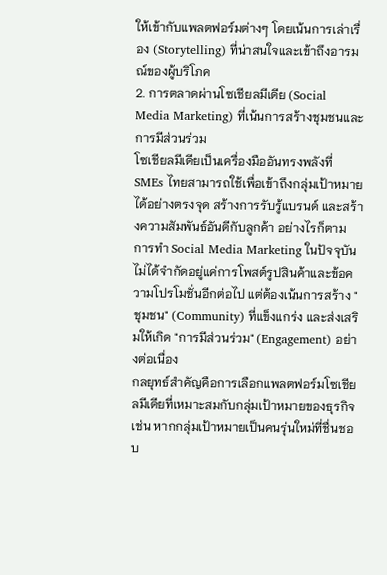ให้เข้ากับแพลตฟอร์มต่างๆ โดยเน้นการเล่าเรื่อง (Storytelling) ที่น่าสนใจและเข้าถึงอารมณ์ของผู้บริโภค
2. การตลาดผ่านโซเชียลมีเดีย (Social Media Marketing) ที่เน้นการสร้างชุมชนและการมีส่วนร่วม
โซเชียลมีเดียเป็นเครื่องมืออันทรงพลังที่ SMEs ไทยสามารถใช้เพื่อเข้าถึงกลุ่มเป้าหมายได้อย่างตรงจุด สร้างการรับรู้แบรนด์ และสร้างความสัมพันธ์อันดีกับลูกค้า อย่างไรก็ตาม การทำ Social Media Marketing ในปัจจุบันไม่ได้จำกัดอยู่แค่การโพสต์รูปสินค้าและข้อความโปรโมชั่นอีกต่อไป แต่ต้องเน้นการสร้าง "ชุมชน" (Community) ที่แข็งแกร่ง และส่งเสริมให้เกิด "การมีส่วนร่วม" (Engagement) อย่างต่อเนื่อง
กลยุทธ์สำคัญคือการเลือกแพลตฟอร์มโซเชียลมีเดียที่เหมาะสมกับกลุ่มเป้าหมายของธุรกิจ เช่น หากกลุ่มเป้าหมายเป็นคนรุ่นใหม่ที่ชื่นชอบ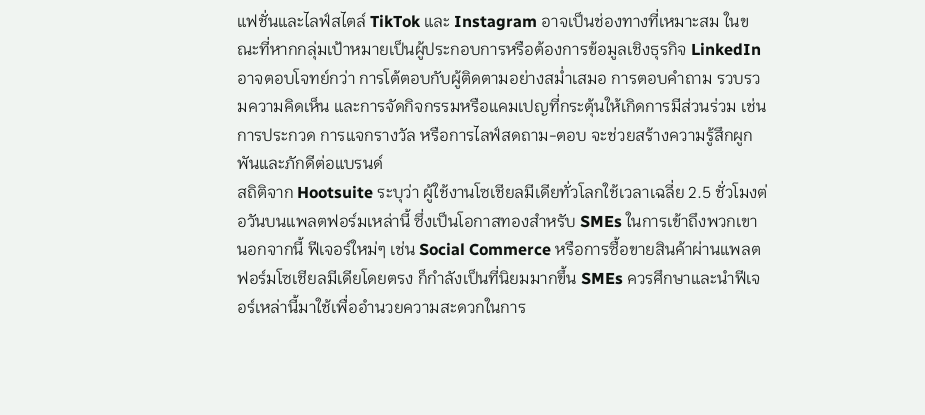แฟชั่นและไลฟ์สไตล์ TikTok และ Instagram อาจเป็นช่องทางที่เหมาะสม ในขณะที่หากกลุ่มเป้าหมายเป็นผู้ประกอบการหรือต้องการข้อมูลเชิงธุรกิจ LinkedIn อาจตอบโจทย์กว่า การโต้ตอบกับผู้ติดตามอย่างสม่ำเสมอ การตอบคำถาม รวบรวมความคิดเห็น และการจัดกิจกรรมหรือแคมเปญที่กระตุ้นให้เกิดการมีส่วนร่วม เช่น การประกวด การแจกรางวัล หรือการไลฟ์สดถาม-ตอบ จะช่วยสร้างความรู้สึกผูกพันและภักดีต่อแบรนด์
สถิติจาก Hootsuite ระบุว่า ผู้ใช้งานโซเชียลมีเดียทั่วโลกใช้เวลาเฉลี่ย 2.5 ชั่วโมงต่อวันบนแพลตฟอร์มเหล่านี้ ซึ่งเป็นโอกาสทองสำหรับ SMEs ในการเข้าถึงพวกเขา นอกจากนี้ ฟีเจอร์ใหม่ๆ เช่น Social Commerce หรือการซื้อขายสินค้าผ่านแพลตฟอร์มโซเชียลมีเดียโดยตรง ก็กำลังเป็นที่นิยมมากขึ้น SMEs ควรศึกษาและนำฟีเจอร์เหล่านี้มาใช้เพื่ออำนวยความสะดวกในการ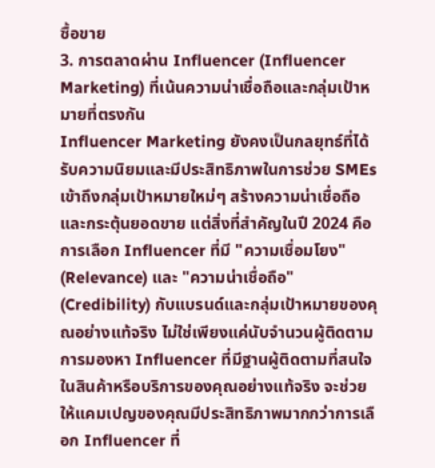ซื้อขาย
3. การตลาดผ่าน Influencer (Influencer Marketing) ที่เน้นความน่าเชื่อถือและกลุ่มเป้าหมายที่ตรงกัน
Influencer Marketing ยังคงเป็นกลยุทธ์ที่ได้รับความนิยมและมีประสิทธิภาพในการช่วย SMEs เข้าถึงกลุ่มเป้าหมายใหม่ๆ สร้างความน่าเชื่อถือ และกระตุ้นยอดขาย แต่สิ่งที่สำคัญในปี 2024 คือการเลือก Influencer ที่มี "ความเชื่อมโยง" (Relevance) และ "ความน่าเชื่อถือ" (Credibility) กับแบรนด์และกลุ่มเป้าหมายของคุณอย่างแท้จริง ไม่ใช่เพียงแค่นับจำนวนผู้ติดตาม
การมองหา Influencer ที่มีฐานผู้ติดตามที่สนใจในสินค้าหรือบริการของคุณอย่างแท้จริง จะช่วยให้แคมเปญของคุณมีประสิทธิภาพมากกว่าการเลือก Influencer ที่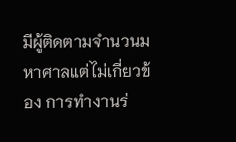มีผู้ติดตามจำนวนมหาศาลแต่ไม่เกี่ยวข้อง การทำงานร่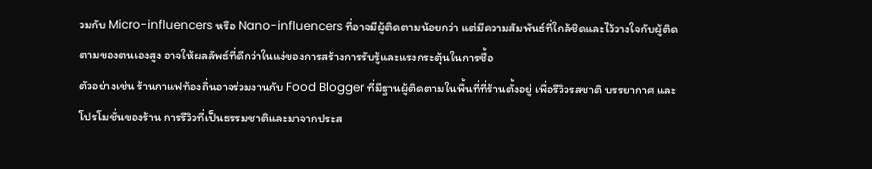วมกับ Micro-influencers หรือ Nano-influencers ที่อาจมีผู้ติดตามน้อยกว่า แต่มีความสัมพันธ์ที่ใกล้ชิดและไว้วางใจกับผู้ติดตามของตนเองสูง อาจให้ผลลัพธ์ที่ดีกว่าในแง่ของการสร้างการรับรู้และแรงกระตุ้นในการซื้อ
ตัวอย่างเช่น ร้านกาแฟท้องถิ่นอาจร่วมงานกับ Food Blogger ที่มีฐานผู้ติดตามในพื้นที่ที่ร้านตั้งอยู่ เพื่อรีวิวรสชาติ บรรยากาศ และโปรโมชั่นของร้าน การรีวิวที่เป็นธรรมชาติและมาจากประส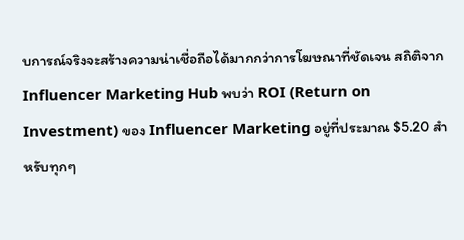บการณ์จริงจะสร้างความน่าเชื่อถือได้มากกว่าการโฆษณาที่ชัดเจน สถิติจาก Influencer Marketing Hub พบว่า ROI (Return on Investment) ของ Influencer Marketing อยู่ที่ประมาณ $5.20 สำหรับทุกๆ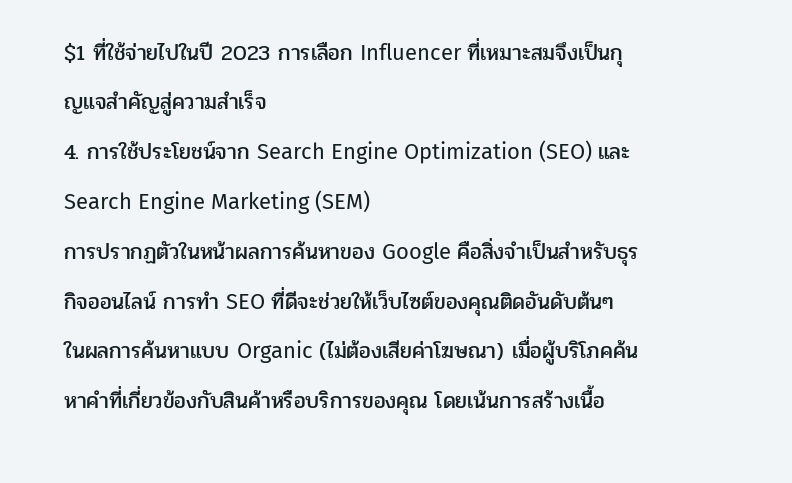$1 ที่ใช้จ่ายไปในปี 2023 การเลือก Influencer ที่เหมาะสมจึงเป็นกุญแจสำคัญสู่ความสำเร็จ
4. การใช้ประโยชน์จาก Search Engine Optimization (SEO) และ Search Engine Marketing (SEM)
การปรากฏตัวในหน้าผลการค้นหาของ Google คือสิ่งจำเป็นสำหรับธุรกิจออนไลน์ การทำ SEO ที่ดีจะช่วยให้เว็บไซต์ของคุณติดอันดับต้นๆ ในผลการค้นหาแบบ Organic (ไม่ต้องเสียค่าโฆษณา) เมื่อผู้บริโภคค้นหาคำที่เกี่ยวข้องกับสินค้าหรือบริการของคุณ โดยเน้นการสร้างเนื้อ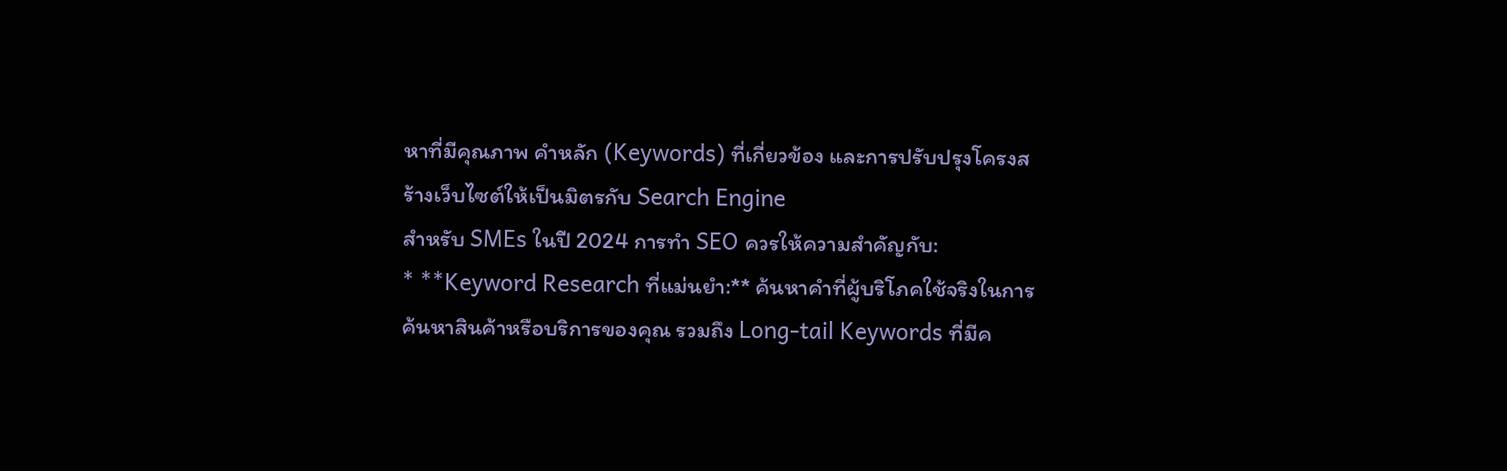หาที่มีคุณภาพ คำหลัก (Keywords) ที่เกี่ยวข้อง และการปรับปรุงโครงสร้างเว็บไซต์ให้เป็นมิตรกับ Search Engine
สำหรับ SMEs ในปี 2024 การทำ SEO ควรให้ความสำคัญกับ:
* **Keyword Research ที่แม่นยำ:** ค้นหาคำที่ผู้บริโภคใช้จริงในการค้นหาสินค้าหรือบริการของคุณ รวมถึง Long-tail Keywords ที่มีค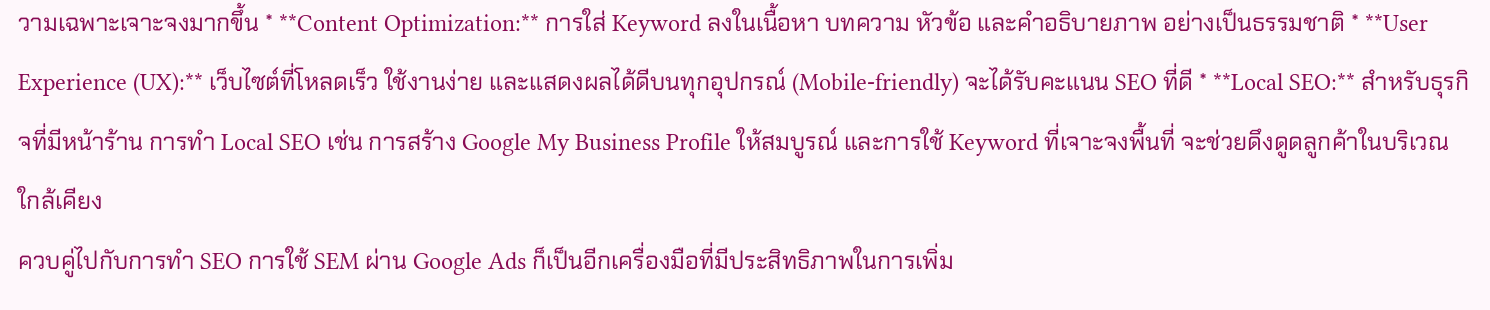วามเฉพาะเจาะจงมากขึ้น * **Content Optimization:** การใส่ Keyword ลงในเนื้อหา บทความ หัวข้อ และคำอธิบายภาพ อย่างเป็นธรรมชาติ * **User Experience (UX):** เว็บไซต์ที่โหลดเร็ว ใช้งานง่าย และแสดงผลได้ดีบนทุกอุปกรณ์ (Mobile-friendly) จะได้รับคะแนน SEO ที่ดี * **Local SEO:** สำหรับธุรกิจที่มีหน้าร้าน การทำ Local SEO เช่น การสร้าง Google My Business Profile ให้สมบูรณ์ และการใช้ Keyword ที่เจาะจงพื้นที่ จะช่วยดึงดูดลูกค้าในบริเวณใกล้เคียง
ควบคู่ไปกับการทำ SEO การใช้ SEM ผ่าน Google Ads ก็เป็นอีกเครื่องมือที่มีประสิทธิภาพในการเพิ่ม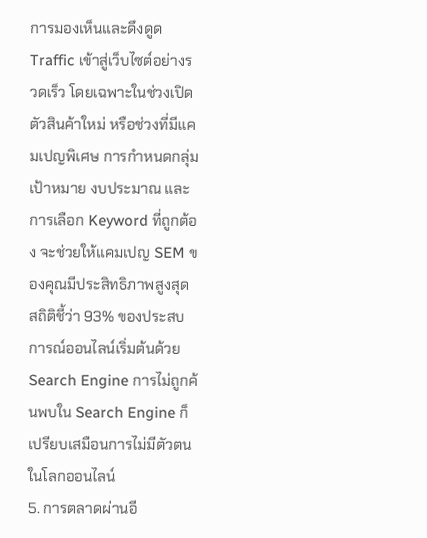การมองเห็นและดึงดูด Traffic เข้าสู่เว็บไซต์อย่างรวดเร็ว โดยเฉพาะในช่วงเปิดตัวสินค้าใหม่ หรือช่วงที่มีแคมเปญพิเศษ การกำหนดกลุ่มเป้าหมาย งบประมาณ และการเลือก Keyword ที่ถูกต้อง จะช่วยให้แคมเปญ SEM ของคุณมีประสิทธิภาพสูงสุด
สถิติชี้ว่า 93% ของประสบการณ์ออนไลน์เริ่มต้นด้วย Search Engine การไม่ถูกค้นพบใน Search Engine ก็เปรียบเสมือนการไม่มีตัวตนในโลกออนไลน์
5. การตลาดผ่านอี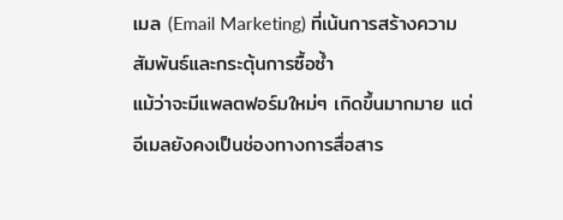เมล (Email Marketing) ที่เน้นการสร้างความสัมพันธ์และกระตุ้นการซื้อซ้ำ
แม้ว่าจะมีแพลตฟอร์มใหม่ๆ เกิดขึ้นมากมาย แต่อีเมลยังคงเป็นช่องทางการสื่อสาร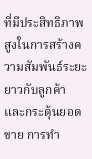ที่มีประสิทธิภาพสูงในการสร้างความสัมพันธ์ระยะยาวกับลูกค้า และกระตุ้นยอดขาย การทำ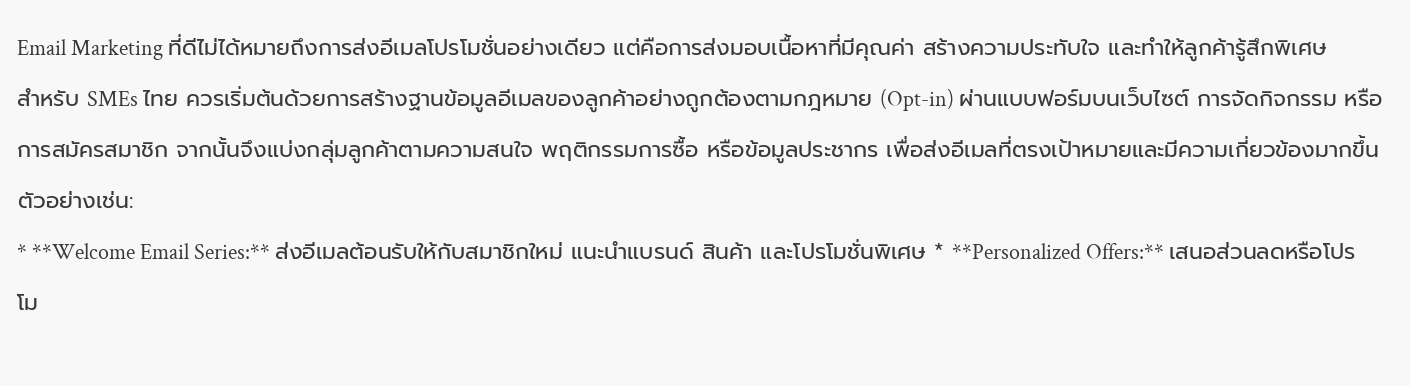Email Marketing ที่ดีไม่ได้หมายถึงการส่งอีเมลโปรโมชั่นอย่างเดียว แต่คือการส่งมอบเนื้อหาที่มีคุณค่า สร้างความประทับใจ และทำให้ลูกค้ารู้สึกพิเศษ
สำหรับ SMEs ไทย ควรเริ่มต้นด้วยการสร้างฐานข้อมูลอีเมลของลูกค้าอย่างถูกต้องตามกฎหมาย (Opt-in) ผ่านแบบฟอร์มบนเว็บไซต์ การจัดกิจกรรม หรือการสมัครสมาชิก จากนั้นจึงแบ่งกลุ่มลูกค้าตามความสนใจ พฤติกรรมการซื้อ หรือข้อมูลประชากร เพื่อส่งอีเมลที่ตรงเป้าหมายและมีความเกี่ยวข้องมากขึ้น
ตัวอย่างเช่น:
* **Welcome Email Series:** ส่งอีเมลต้อนรับให้กับสมาชิกใหม่ แนะนำแบรนด์ สินค้า และโปรโมชั่นพิเศษ * **Personalized Offers:** เสนอส่วนลดหรือโปรโม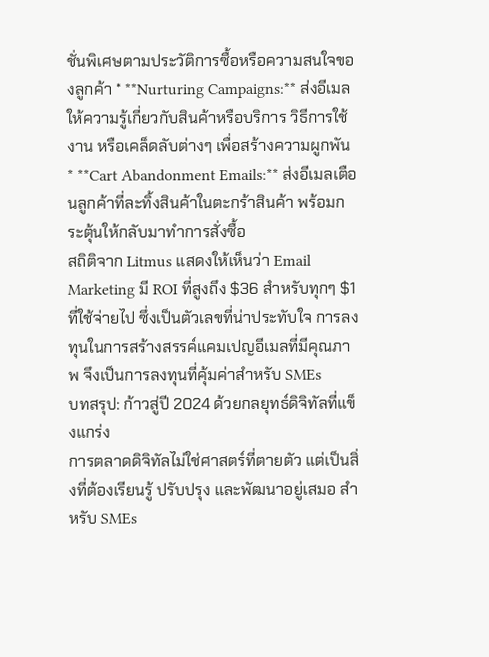ชั่นพิเศษตามประวัติการซื้อหรือความสนใจของลูกค้า * **Nurturing Campaigns:** ส่งอีเมลให้ความรู้เกี่ยวกับสินค้าหรือบริการ วิธีการใช้งาน หรือเคล็ดลับต่างๆ เพื่อสร้างความผูกพัน * **Cart Abandonment Emails:** ส่งอีเมลเตือนลูกค้าที่ละทิ้งสินค้าในตะกร้าสินค้า พร้อมกระตุ้นให้กลับมาทำการสั่งซื้อ
สถิติจาก Litmus แสดงให้เห็นว่า Email Marketing มี ROI ที่สูงถึง $36 สำหรับทุกๆ $1 ที่ใช้จ่ายไป ซึ่งเป็นตัวเลขที่น่าประทับใจ การลงทุนในการสร้างสรรค์แคมเปญอีเมลที่มีคุณภาพ จึงเป็นการลงทุนที่คุ้มค่าสำหรับ SMEs
บทสรุป: ก้าวสู่ปี 2024 ด้วยกลยุทธ์ดิจิทัลที่แข็งแกร่ง
การตลาดดิจิทัลไม่ใช่ศาสตร์ที่ตายตัว แต่เป็นสิ่งที่ต้องเรียนรู้ ปรับปรุง และพัฒนาอยู่เสมอ สำหรับ SMEs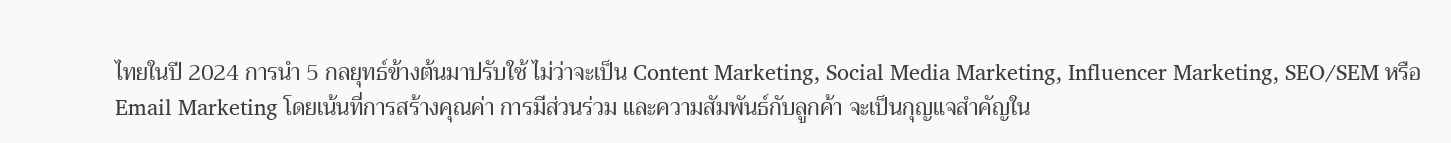ไทยในปี 2024 การนำ 5 กลยุทธ์ข้างต้นมาปรับใช้ ไม่ว่าจะเป็น Content Marketing, Social Media Marketing, Influencer Marketing, SEO/SEM หรือ Email Marketing โดยเน้นที่การสร้างคุณค่า การมีส่วนร่วม และความสัมพันธ์กับลูกค้า จะเป็นกุญแจสำคัญใน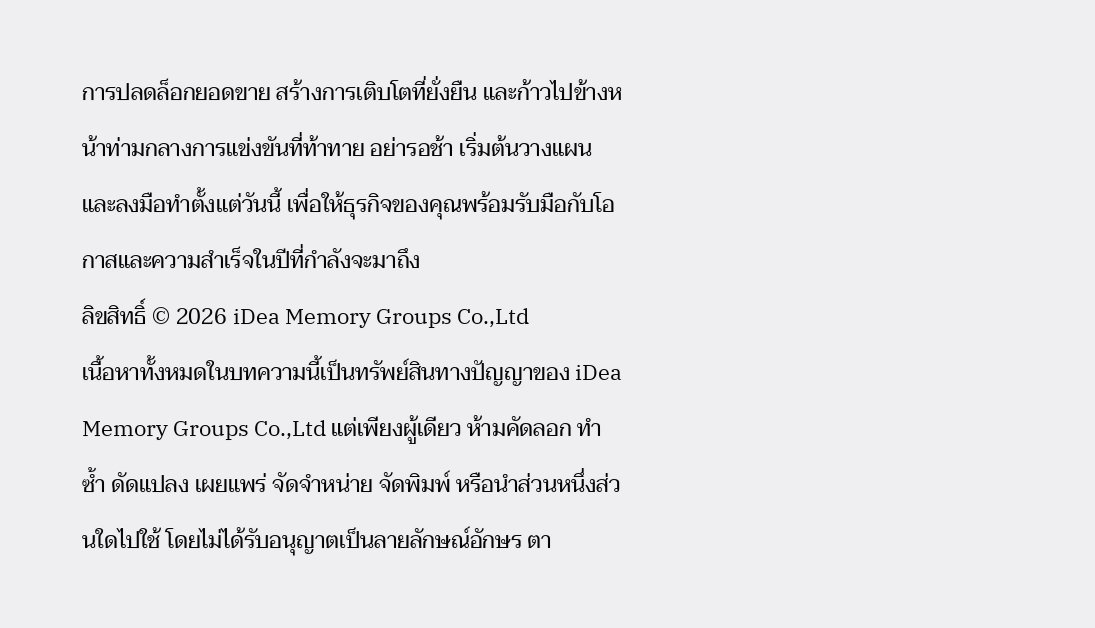การปลดล็อกยอดขาย สร้างการเติบโตที่ยั่งยืน และก้าวไปข้างหน้าท่ามกลางการแข่งขันที่ท้าทาย อย่ารอช้า เริ่มต้นวางแผนและลงมือทำตั้งแต่วันนี้ เพื่อให้ธุรกิจของคุณพร้อมรับมือกับโอกาสและความสำเร็จในปีที่กำลังจะมาถึง
ลิขสิทธิ์ © 2026 iDea Memory Groups Co.,Ltd
เนื้อหาทั้งหมดในบทความนี้เป็นทรัพย์สินทางปัญญาของ iDea Memory Groups Co.,Ltd แต่เพียงผู้เดียว ห้ามคัดลอก ทำซ้ำ ดัดแปลง เผยแพร่ จัดจำหน่าย จัดพิมพ์ หรือนำส่วนหนึ่งส่วนใดไปใช้ โดยไม่ได้รับอนุญาตเป็นลายลักษณ์อักษร ตา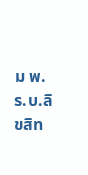ม พ.ร.บ.ลิขสิท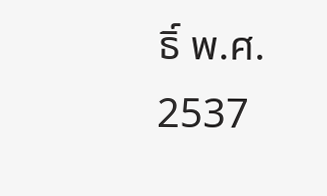ธิ์ พ.ศ. 2537